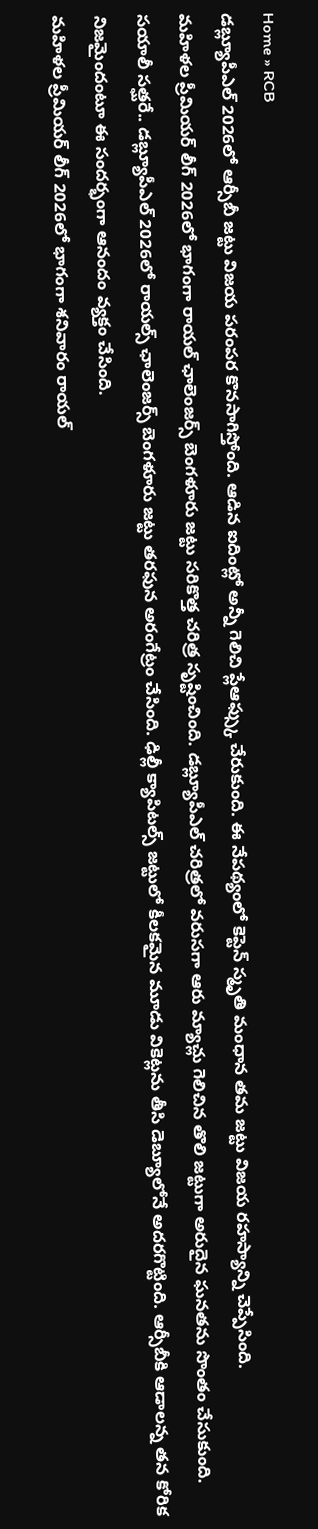Home » RCB
డబ్ల్యూపీఎల్ 2026లో ఆర్సీబీ జట్టు విజయ పరంపర కొనసాగిస్తోంది. ఆడిన ఐదింట్లో అన్నీ గెలిచి ప్లేఆఫ్స్కు చేరుకుంది. ఈ నేపథ్యంలో కెప్టెన్ స్మృతి మంధాన తమ జట్టు విజయ రహస్యాన్ని చెప్పేసింది.
మహిళల ప్రీమియర్ లీగ్ 2026లో భాగంగా రాయల్ ఛాలెంజర్స్ బెంగళూరు జట్టు సరికొత్త చరిత్ర సృష్టించింది. డబ్ల్యూపీఎల్ చరిత్రలో వరుసగా ఆరు మ్యాచ్లు గెలిచిన తొలి జట్టుగా అరుదైన ఘనతను సొంతం చేసుకుంది.
సయాలీ సత్ఘరే.. డబ్ల్యూపీఎల్ 2026లో రాయల్స్ ఛాలెంజర్స్ బెంగళూరు జట్టు తరఫున అరంగేట్రం చేసింది. ఢిల్లీ క్యాపిటల్స్ జట్టులో కీలకమైన మూడు వికెట్లను తీసి డెబ్యూలోనే అదరగొట్టింది. ఆర్సీబీకి ఆడాలన్న తన కోరిక నిజమైందంటూ ఈ సందర్భంగా ఆనందం వ్యక్తం చేసింది.
మహిళల ప్రీమియర్ లీగ్ 2026లో భాగంగా శనివారం రాయల్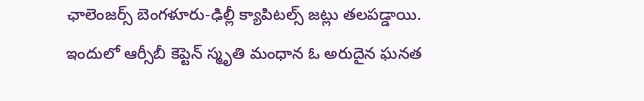ఛాలెంజర్స్ బెంగళూరు-ఢిల్లీ క్యాపిటల్స్ జట్లు తలపడ్డాయి. ఇందులో ఆర్సీబీ కెప్టెన్ స్మృతి మంధాన ఓ అరుదైన ఘనత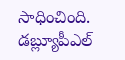సాధించింది. డబ్ల్యూపీఎల్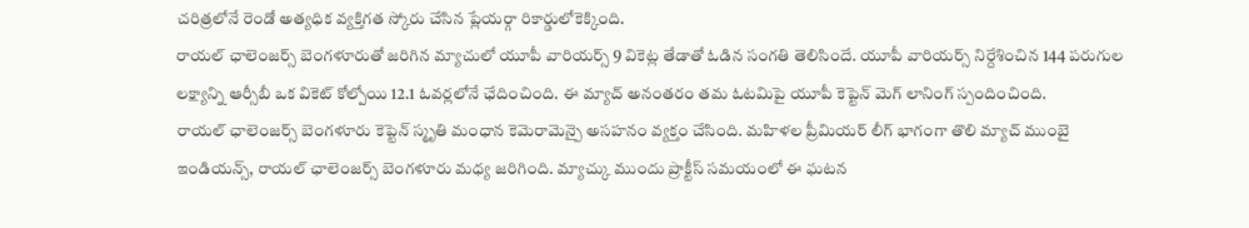చరిత్రలోనే రెండో అత్యధిక వ్యక్తిగత స్కోరు చేసిన ప్లేయర్గా రికార్డులోకెక్కింది.
రాయల్ ఛాలెంజర్స్ బెంగళూరుతో జరిగిన మ్యాచులో యూపీ వారియర్స్ 9 వికెట్ల తేడాతో ఓడిన సంగతి తెలిసిందే. యూపీ వారియర్స్ నిర్దేశించిన 144 పరుగుల లక్ష్యాన్ని ఆర్సీబీ ఒక వికెట్ కోల్పోయి 12.1 ఓవర్లలోనే ఛేదించింది. ఈ మ్యాచ్ అనంతరం తమ ఓటమిపై యూపీ కెప్టెన్ మెగ్ లానింగ్ స్పందించింది.
రాయల్ ఛాలెంజర్స్ బెంగళూరు కెప్టెన్ స్మృతి మంధాన కెమెరామెన్పై అసహనం వ్యక్తం చేసింది. మహిళల ప్రీమియర్ లీగ్ భాగంగా తొలి మ్యాచ్ ముంబై ఇండియన్స్, రాయల్ ఛాలెంజర్స్ బెంగళూరు మధ్య జరిగింది. మ్యాచ్కు ముందు ప్రాక్టీస్ సమయంలో ఈ ఘటన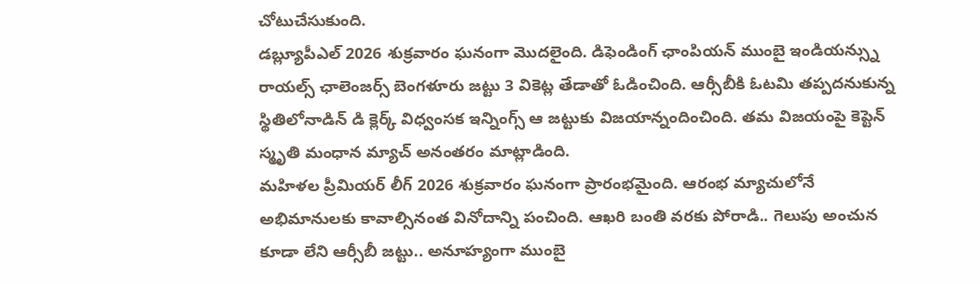చోటుచేసుకుంది.
డబ్ల్యూపీఎల్ 2026 శుక్రవారం ఘనంగా మొదలైంది. డిఫెండింగ్ ఛాంపియన్ ముంబై ఇండియన్స్ను రాయల్స్ ఛాలెంజర్స్ బెంగళూరు జట్టు 3 వికెట్ల తేడాతో ఓడించింది. ఆర్సీబీకి ఓటమి తప్పదనుకున్న స్థితిలోనాడిన్ డి క్లెర్క్ విధ్వంసక ఇన్నింగ్స్ ఆ జట్టుకు విజయాన్నందించింది. తమ విజయంపై కెప్టెన్ స్మృతి మంధాన మ్యాచ్ అనంతరం మాట్లాడింది.
మహిళల ప్రీమియర్ లీగ్ 2026 శుక్రవారం ఘనంగా ప్రారంభమైంది. ఆరంభ మ్యాచులోనే అభిమానులకు కావాల్సినంత వినోదాన్ని పంచింది. ఆఖరి బంతి వరకు పోరాడి.. గెలుపు అంచున కూడా లేని ఆర్సీబీ జట్టు.. అనూహ్యంగా ముంబై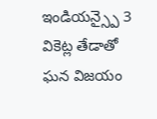ఇండియన్స్పై 3 వికెట్ల తేడాతో ఘన విజయం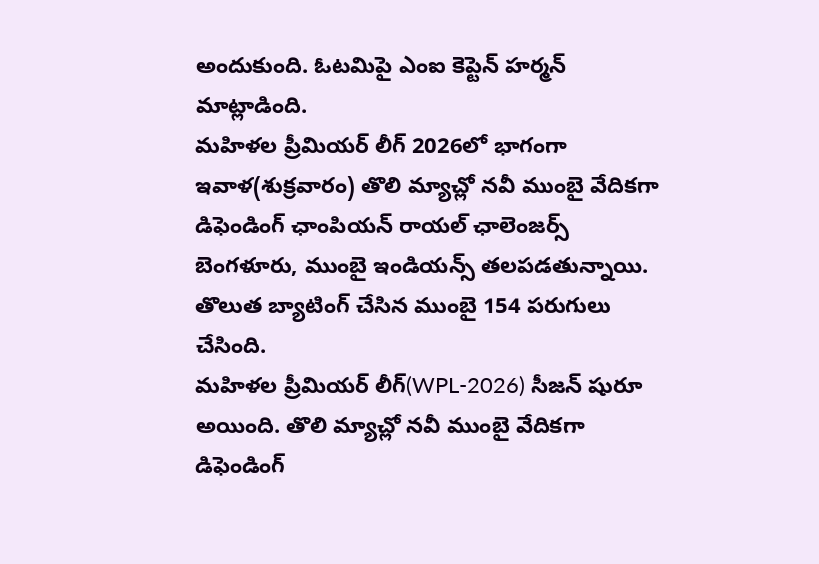అందుకుంది. ఓటమిపై ఎంఐ కెప్టెన్ హర్మన్ మాట్లాడింది.
మహిళల ప్రీమియర్ లీగ్ 2026లో భాగంగా ఇవాళ(శుక్రవారం) తొలి మ్యాచ్లో నవీ ముంబై వేదికగా డిఫెండింగ్ ఛాంపియన్ రాయల్ ఛాలెంజర్స్ బెంగళూరు, ముంబై ఇండియన్స్ తలపడతున్నాయి. తొలుత బ్యాటింగ్ చేసిన ముంబై 154 పరుగులు చేసింది.
మహిళల ప్రీమియర్ లీగ్(WPL-2026) సీజన్ షురూ అయింది. తొలి మ్యాచ్లో నవీ ముంబై వేదికగా డిఫెండింగ్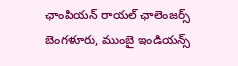ఛాంపియన్ రాయల్ ఛాలెంజర్స్ బెంగళూరు, ముంబై ఇండియన్స్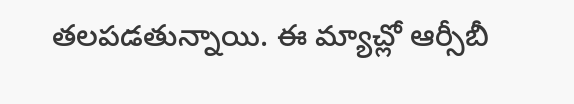తలపడతున్నాయి. ఈ మ్యాచ్లో ఆర్సీబీ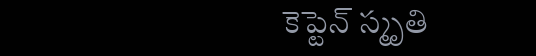కెప్టెన్ స్మృతి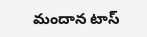మందాన టాస్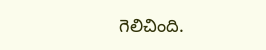గెలిచింది.